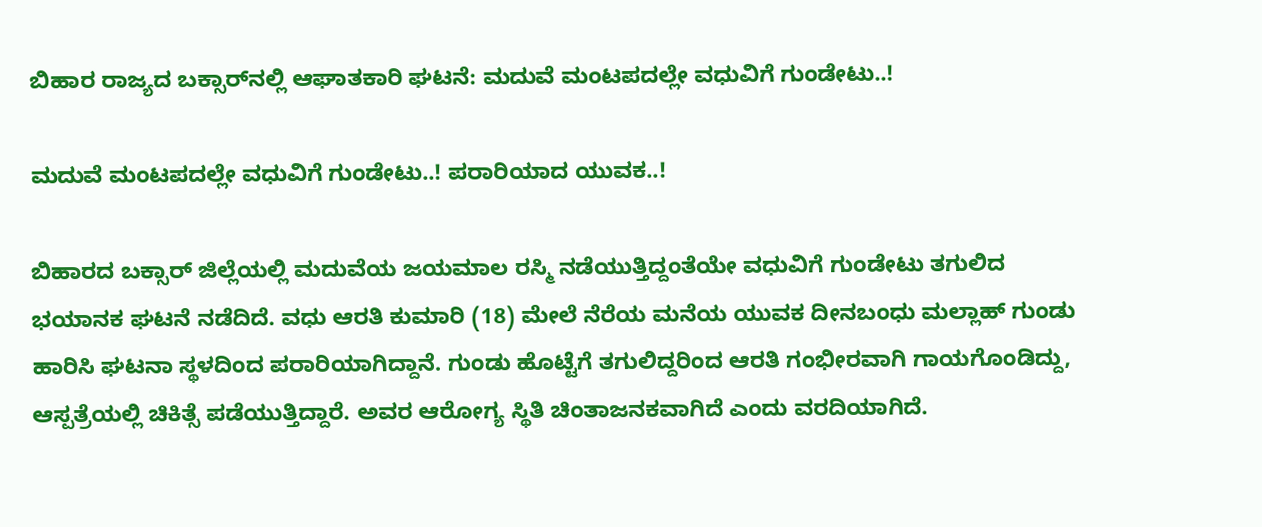ಬಿಹಾರ ರಾಜ್ಯದ ಬಕ್ಸಾರ್‌‌‌‌ನಲ್ಲಿ ಆಘಾತಕಾರಿ ಘಟನೆ: ಮದುವೆ ಮಂಟಪದಲ್ಲೇ ವಧುವಿಗೆ ಗುಂಡೇಟು..!

ಮದುವೆ ಮಂಟಪದಲ್ಲೇ ವಧುವಿಗೆ ಗುಂಡೇಟು..! ಪರಾರಿಯಾದ ಯುವಕ..!

ಬಿಹಾರದ ಬಕ್ಸಾರ್ ಜಿಲ್ಲೆಯಲ್ಲಿ ಮದುವೆಯ ಜಯಮಾಲ ರಸ್ಮಿ ನಡೆಯುತ್ತಿದ್ದಂತೆಯೇ ವಧುವಿಗೆ ಗುಂಡೇಟು ತಗುಲಿದ ಭಯಾನಕ ಘಟನೆ ನಡೆದಿದೆ. ವಧು ಆರತಿ ಕುಮಾರಿ (18) ಮೇಲೆ ನೆರೆಯ ಮನೆಯ ಯುವಕ ದೀನಬಂಧು ಮಲ್ಲಾಹ್ ಗುಂಡು ಹಾರಿಸಿ ಘಟನಾ ಸ್ಥಳದಿಂದ ಪರಾರಿಯಾಗಿದ್ದಾನೆ. ಗುಂಡು ಹೊಟ್ಟೆಗೆ ತಗುಲಿದ್ದರಿಂದ ಆರತಿ ಗಂಭೀರವಾಗಿ ಗಾಯಗೊಂಡಿದ್ದು, ಆಸ್ಪತ್ರೆಯಲ್ಲಿ ಚಿಕಿತ್ಸೆ ಪಡೆಯುತ್ತಿದ್ದಾರೆ. ಅವರ ಆರೋಗ್ಯ ಸ್ಥಿತಿ ಚಿಂತಾಜನಕವಾಗಿದೆ ಎಂದು ವರದಿಯಾಗಿದೆ.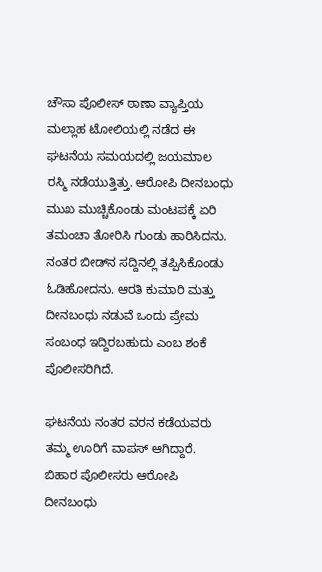ಚೌಸಾ ಪೊಲೀಸ್ ಠಾಣಾ ವ್ಯಾಪ್ತಿಯ ಮಲ್ಲಾಹ ಟೋಲಿಯಲ್ಲಿ ನಡೆದ ಈ ಘಟನೆಯ ಸಮಯದಲ್ಲಿ ಜಯಮಾಲ ರಸ್ಮಿ ನಡೆಯುತ್ತಿತ್ತು. ಆರೋಪಿ ದೀನಬಂಧು ಮುಖ ಮುಚ್ಚಿಕೊಂಡು ಮಂಟಪಕ್ಕೆ ಏರಿ ತಮಂಚಾ ತೋರಿಸಿ ಗುಂಡು ಹಾರಿಸಿದನು. ನಂತರ ಬೀಡ್‌ನ ಸದ್ದಿನಲ್ಲಿ ತಪ್ಪಿಸಿಕೊಂಡು ಓಡಿಹೋದನು. ಆರತಿ ಕುಮಾರಿ ಮತ್ತು ದೀನಬಂಧು ನಡುವೆ ಒಂದು ಪ್ರೇಮ ಸಂಬಂಧ ಇದ್ದಿರಬಹುದು ಎಂಬ ಶಂಕೆ ಪೊಲೀಸರಿಗಿದೆ.

ಘಟನೆಯ ನಂತರ ವರನ ಕಡೆಯವರು ತಮ್ಮ ಊರಿಗೆ ವಾಪಸ್ ಆಗಿದ್ದಾರೆ. ಬಿಹಾರ ಪೊಲೀಸರು ಆರೋಪಿ ದೀನಬಂಧು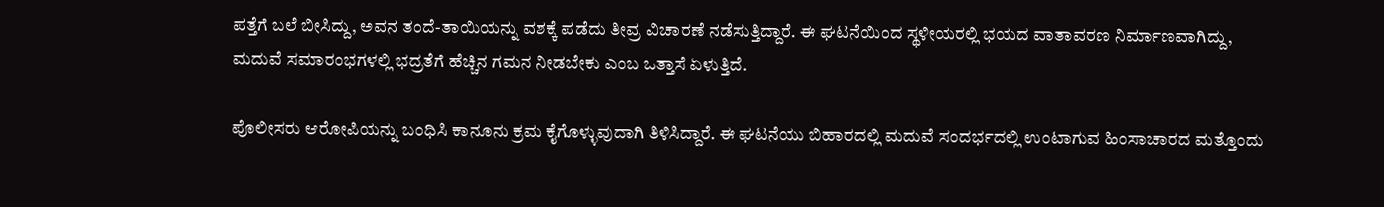ಪತ್ತೆಗೆ ಬಲೆ ಬೀಸಿದ್ದು, ಅವನ ತಂದೆ-ತಾಯಿಯನ್ನು ವಶಕ್ಕೆ ಪಡೆದು ತೀವ್ರ ವಿಚಾರಣೆ ನಡೆಸುತ್ತಿದ್ದಾರೆ. ಈ ಘಟನೆಯಿಂದ ಸ್ಥಳೀಯರಲ್ಲಿ ಭಯದ ವಾತಾವರಣ ನಿರ್ಮಾಣವಾಗಿದ್ದು, ಮದುವೆ ಸಮಾರಂಭಗಳಲ್ಲಿ ಭದ್ರತೆಗೆ ಹೆಚ್ಚಿನ ಗಮನ ನೀಡಬೇಕು ಎಂಬ ಒತ್ತಾಸೆ ಏಳುತ್ತಿದೆ.

ಪೊಲೀಸರು ಆರೋಪಿಯನ್ನು ಬಂಧಿಸಿ ಕಾನೂನು ಕ್ರಮ ಕೈಗೊಳ್ಳುವುದಾಗಿ ತಿಳಿಸಿದ್ದಾರೆ. ಈ ಘಟನೆಯು ಬಿಹಾರದಲ್ಲಿ ಮದುವೆ ಸಂದರ್ಭದಲ್ಲಿ ಉಂಟಾಗುವ ಹಿಂಸಾಚಾರದ ಮತ್ತೊಂದು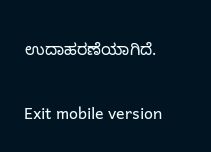ಉದಾಹರಣೆಯಾಗಿದೆ.

Exit mobile version